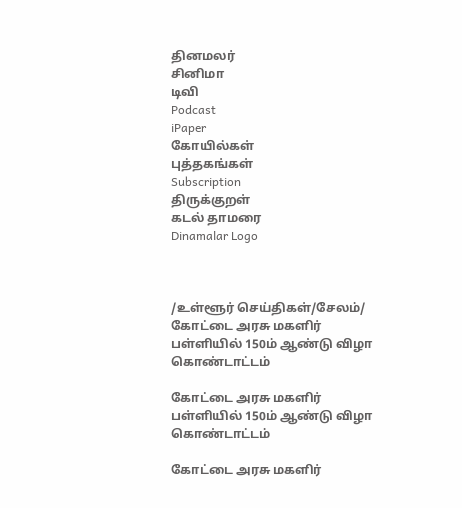தினமலர்
சினிமா
டிவி
Podcast
iPaper
கோயில்கள்
புத்தகங்கள்
Subscription
திருக்குறள்
கடல் தாமரை
Dinamalar Logo



/உள்ளூர் செய்திகள்/சேலம்/ கோட்டை அரசு மகளிர் பள்ளியில் 150ம் ஆண்டு விழா கொண்டாட்டம்

கோட்டை அரசு மகளிர் பள்ளியில் 150ம் ஆண்டு விழா கொண்டாட்டம்

கோட்டை அரசு மகளிர்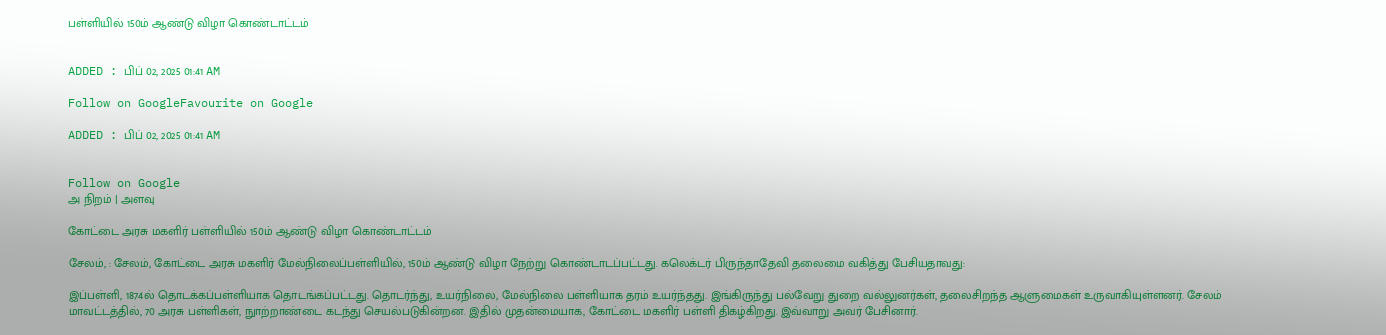பள்ளியில் 150ம் ஆண்டு விழா கொண்டாட்டம்


ADDED : பிப் 02, 2025 01:41 AM

Follow on GoogleFavourite on Google

ADDED : பிப் 02, 2025 01:41 AM


Follow on Google
அ நிறம் | அளவு

கோட்டை அரசு மகளிர் பள்ளியில் 150ம் ஆண்டு விழா கொண்டாட்டம்

சேலம், : சேலம், கோட்டை அரசு மகளிர் மேல்நிலைப்பள்ளியில், 150ம் ஆண்டு விழா நேற்று கொண்டாடப்பட்டது. கலெக்டர் பிருந்தாதேவி தலைமை வகித்து பேசியதாவது:

இப்பள்ளி, 1874ல் தொடக்கப்பள்ளியாக தொடங்கப்பட்டது. தொடர்ந்து, உயர்நிலை, மேல்நிலை பள்ளியாக தரம் உயர்ந்தது. இங்கிருந்து பல்வேறு துறை வல்லுனர்கள், தலைசிறந்த ஆளுமைகள் உருவாகியுள்ளனர். சேலம் மாவட்டத்தில், 70 அரசு பள்ளிகள், நுாற்றாண்டை கடந்து செயல்படுகின்றன. இதில் முதன்மையாக, கோட்டை மகளிர் பள்ளி திகழ்கிறது. இவ்வாறு அவர் பேசினார்.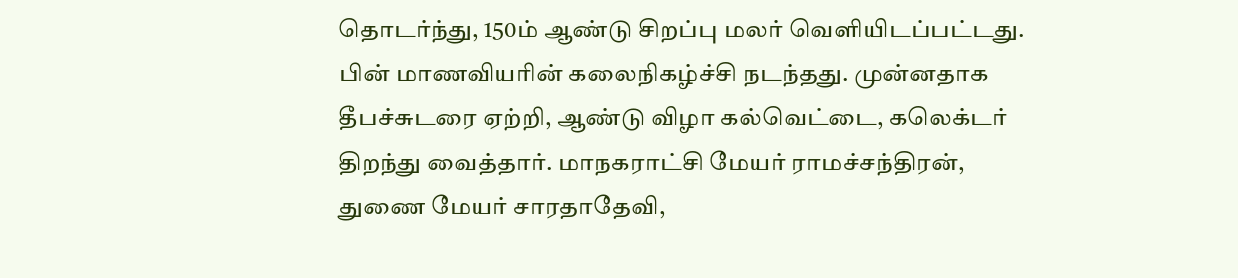தொடர்ந்து, 150ம் ஆண்டு சிறப்பு மலர் வெளியிடப்பட்டது. பின் மாணவியரின் கலைநிகழ்ச்சி நடந்தது. முன்னதாக தீபச்சுடரை ஏற்றி, ஆண்டு விழா கல்வெட்டை, கலெக்டர் திறந்து வைத்தார். மாநகராட்சி மேயர் ராமச்சந்திரன், துணை மேயர் சாரதாதேவி,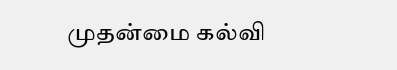முதன்மை கல்வி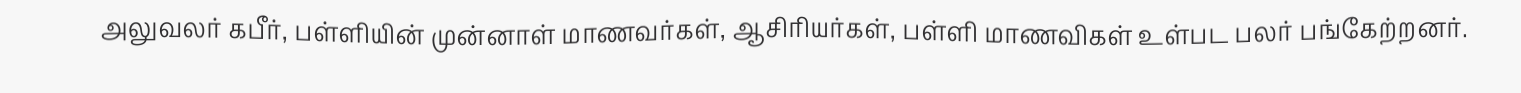அலுவலர் கபீர், பள்ளியின் முன்னாள் மாணவர்கள், ஆசிரியர்கள், பள்ளி மாணவிகள் உள்பட பலர் பங்கேற்றனர்.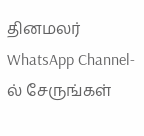தினமலர் WhatsApp Channel-ல் சேருங்கள்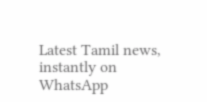Latest Tamil news, instantly on WhatsApp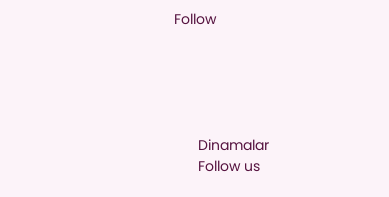Follow





      Dinamalar
      Follow us